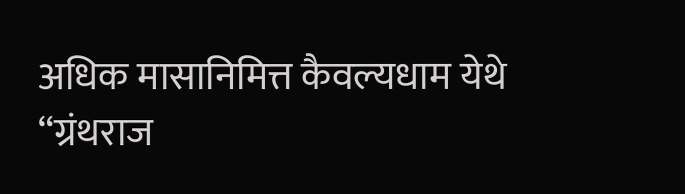अधिक मासानिमित्त कैवल्यधाम येथे “ग्रंथराज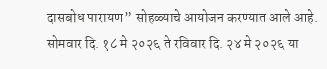दासबोध पारायण” सोहळ्याचे आयोजन करण्यात आले आहे. सोमवार दि. १८ मे २०२६ ते रविवार दि. २४ मे २०२६ या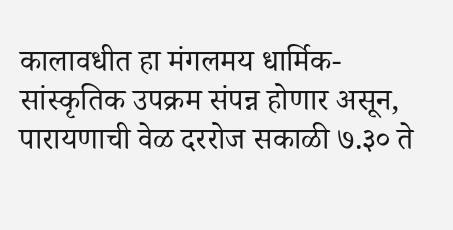कालावधीत हा मंगलमय धार्मिक-सांस्कृतिक उपक्रम संपन्न होणार असून, पारायणाची वेळ दररोज सकाळी ७.३० ते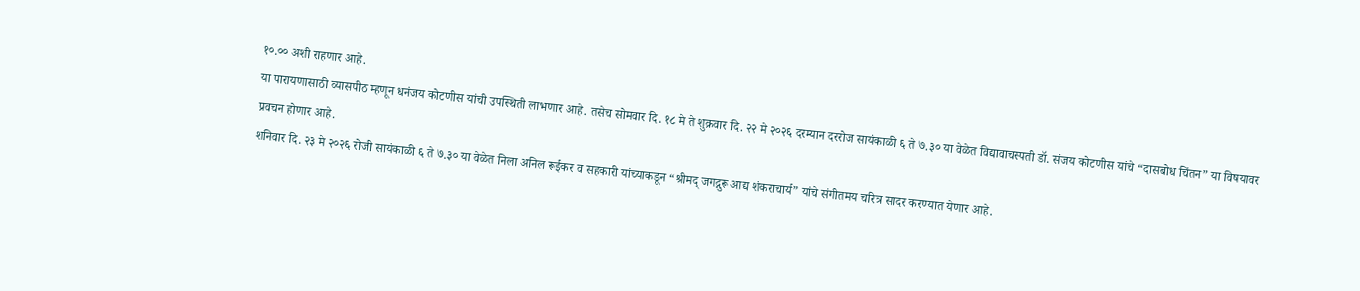१०.०० अशी राहणार आहे.
या पारायणासाठी व्यासपीठ म्हणून धनंजय कोटणीस यांची उपस्थिती लाभणार आहे. तसेच सोमवार दि. १८ मे ते शुक्रवार दि. २२ मे २०२६ दरम्यान दररोज सायंकाळी ६ ते ७.३० या वेळेत विद्यावाचस्पती डॉ. संजय कोटणीस यांचे “दासबोध चिंतन” या विषयावर प्रवचन होणार आहे.
शनिवार दि. २३ मे २०२६ रोजी सायंकाळी ६ ते ७.३० या वेळेत निला अनिल रूईकर व सहकारी यांच्याकडून “श्रीमद् जगद्गुरू आद्य शंकराचार्य” यांचे संगीतमय चरित्र सादर करण्यात येणार आहे.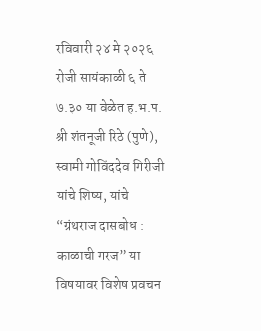रविवारी २४ मे २०२६ रोजी सायंकाळी ६ ते ७.३० या वेळेत ह.भ.प. श्री शंतनूजी रिठे (पुणे), स्वामी गोविंददेव गिरीजी यांचे शिष्य, यांचे “ग्रंथराज दासबोध : काळाची गरज” या विषयावर विशेष प्रवचन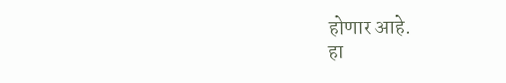होणार आहे.
हा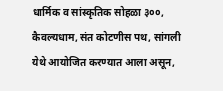धार्मिक व सांस्कृतिक सोहळा ३००, कैवल्यधाम, संत कोटणीस पथ, सांगली येथे आयोजित करण्यात आला असून,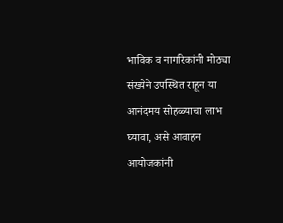भाविक व नागरिकांनी मोठ्या संख्येने उपस्थित राहून या आनंदमय सोहळ्याचा लाभ घ्यावा, असे आवाहन आयोजकांनी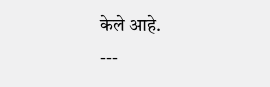केले आहे.
---